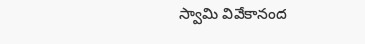స్వామి వివేకానంద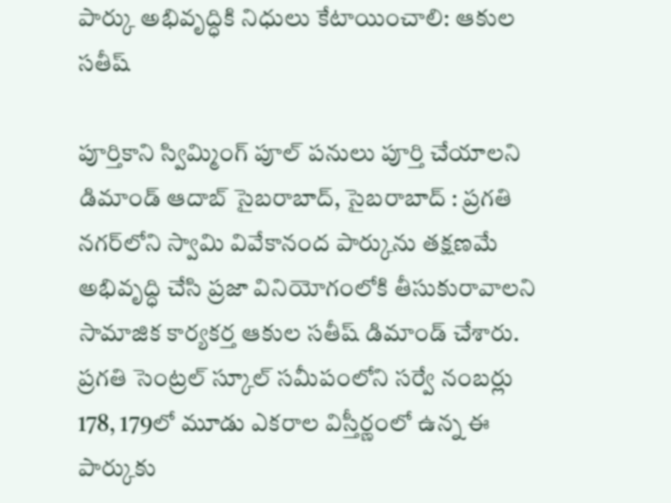పార్కు అభివృద్ధికి నిధులు కేటాయించాలి: ఆకుల సతీష్

పూర్తికాని స్విమ్మింగ్ పూల్ పనులు పూర్తి చేయాలని డిమాండ్ ఆదాబ్ సైబరాబాద్, సైబరాబాద్ : ప్రగతి నగర్‌లోని స్వామి వివేకానంద పార్కును తక్షణమే అభివృద్ధి చేసి ప్రజా వినియోగంలోకి తీసుకురావాలని సామాజిక కార్యకర్త ఆకుల సతీష్ డిమాండ్ చేశారు. ప్రగతి సెంట్రల్ స్కూల్ సమీపంలోని సర్వే నంబర్లు 178, 179లో మూడు ఎకరాల విస్తీర్ణంలో ఉన్న ఈ పార్కుకు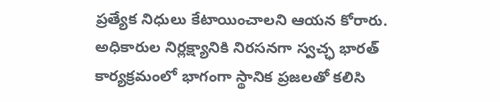ప్రత్యేక నిధులు కేటాయించాలని ఆయన కోరారు. అధికారుల నిర్లక్ష్యానికి నిరసనగా స్వచ్ఛ భారత్ కార్యక్రమంలో భాగంగా స్థానిక ప్రజలతో కలిసి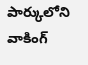పార్కులోని వాకింగ్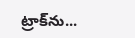ట్రాక్‌ను...